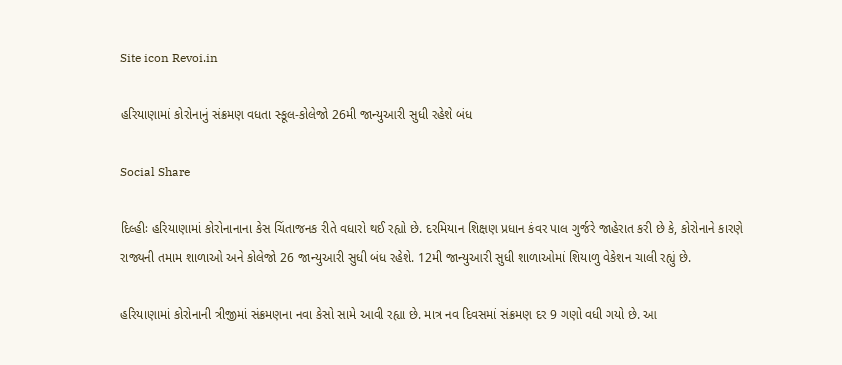Site icon Revoi.in

હરિયાણામાં કોરોનાનું સંક્રમણ વધતા સ્કૂલ-કોલેજો 26મી જાન્યુઆરી સુધી રહેશે બંધ

Social Share

દિલ્હીઃ હરિયાણામાં કોરોનાનાના કેસ ચિંતાજનક રીતે વધારો થઈ રહ્યો છે. દરમિયાન શિક્ષણ પ્રધાન કંવર પાલ ગુર્જરે જાહેરાત કરી છે કે, કોરોનાને કારણે રાજ્યની તમામ શાળાઓ અને કોલેજો 26 જાન્યુઆરી સુધી બંધ રહેશે. 12મી જાન્યુઆરી સુધી શાળાઓમાં શિયાળુ વેકેશન ચાલી રહ્યું છે.

હરિયાણામાં કોરોનાની ત્રીજીમાં સંક્રમણના નવા કેસો સામે આવી રહ્યા છે. માત્ર નવ દિવસમાં સંક્રમણ દર 9 ગણો વધી ગયો છે. આ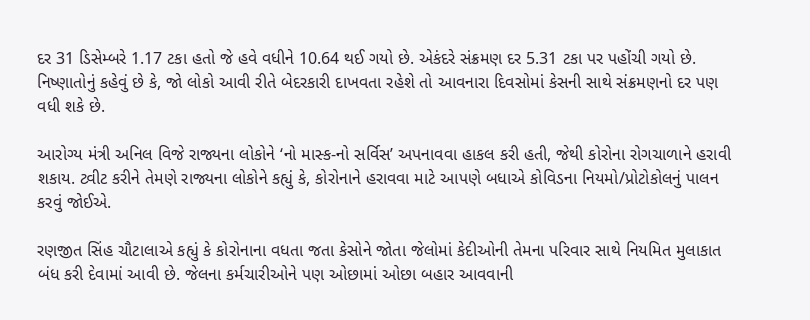દર 31 ડિસેમ્બરે 1.17 ટકા હતો જે હવે વધીને 10.64 થઈ ગયો છે. એકંદરે સંક્રમણ દર 5.31 ટકા પર પહોંચી ગયો છે. નિષ્ણાતોનું કહેવું છે કે, જો લોકો આવી રીતે બેદરકારી દાખવતા રહેશે તો આવનારા દિવસોમાં કેસની સાથે સંક્રમણનો દર પણ વધી શકે છે.

આરોગ્ય મંત્રી અનિલ વિજે રાજ્યના લોકોને ‘નો માસ્ક-નો સર્વિસ’ અપનાવવા હાકલ કરી હતી, જેથી કોરોના રોગચાળાને હરાવી શકાય. ટ્વીટ કરીને તેમણે રાજ્યના લોકોને કહ્યું કે, કોરોનાને હરાવવા માટે આપણે બધાએ કોવિડના નિયમો/પ્રોટોકોલનું પાલન કરવું જોઈએ.

રણજીત સિંહ ચૌટાલાએ કહ્યું કે કોરોનાના વધતા જતા કેસોને જોતા જેલોમાં કેદીઓની તેમના પરિવાર સાથે નિયમિત મુલાકાત બંધ કરી દેવામાં આવી છે. જેલના કર્મચારીઓને પણ ઓછામાં ઓછા બહાર આવવાની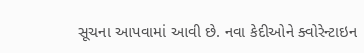સૂચના આપવામાં આવી છે. નવા કેદીઓને ક્વોરેન્ટાઇન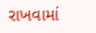રાખવામાં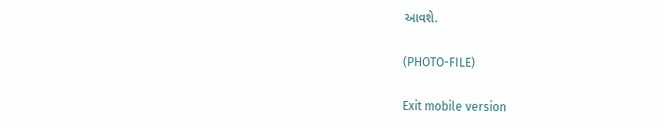આવશે.

(PHOTO-FILE)

Exit mobile version